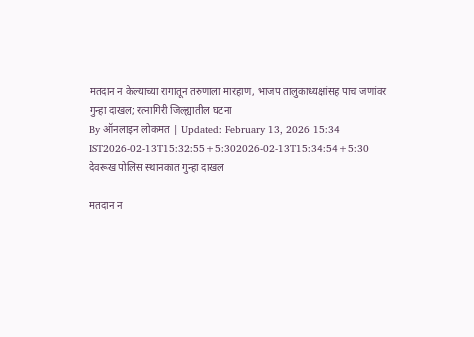मतदान न केल्याच्या रागातून तरुणाला मारहाण, भाजप तालुकाध्यक्षांसह पाच जणांवर गुन्हा दाखल; रत्नागिरी जिल्ह्यातील घटना
By ऑनलाइन लोकमत | Updated: February 13, 2026 15:34 IST2026-02-13T15:32:55+5:302026-02-13T15:34:54+5:30
देवरूख पोलिस स्थानकात गुन्हा दाखल

मतदान न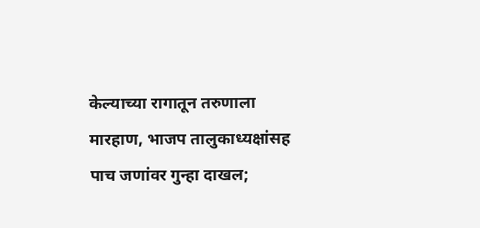केल्याच्या रागातून तरुणाला मारहाण, भाजप तालुकाध्यक्षांसह पाच जणांवर गुन्हा दाखल;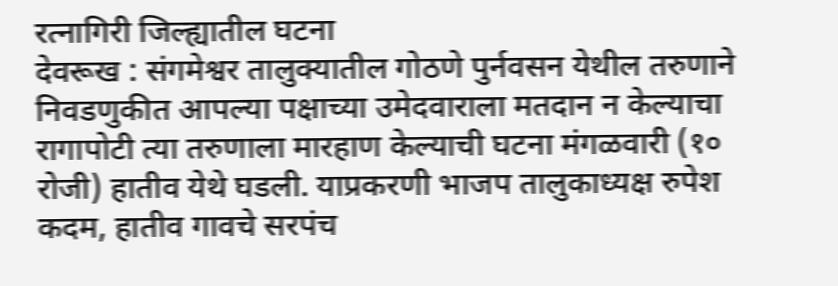रत्नागिरी जिल्ह्यातील घटना
देवरूख : संगमेश्वर तालुक्यातील गोठणे पुर्नवसन येथील तरुणाने निवडणुकीत आपल्या पक्षाच्या उमेदवाराला मतदान न केल्याचा रागापोटी त्या तरुणाला मारहाण केल्याची घटना मंगळवारी (१० रोजी) हातीव येथे घडली. याप्रकरणी भाजप तालुकाध्यक्ष रुपेश कदम, हातीव गावचे सरपंच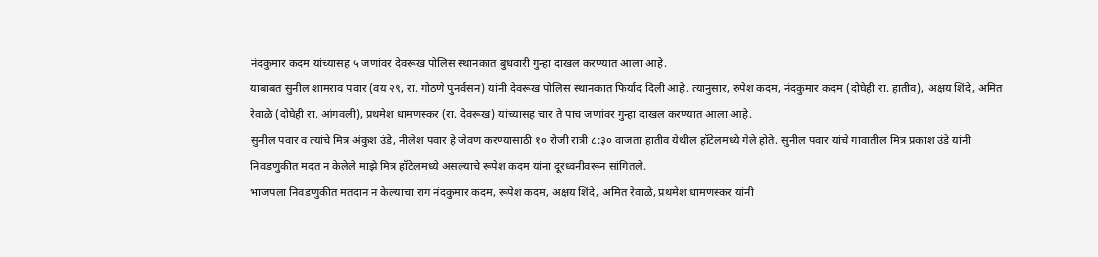नंदकुमार कदम यांच्यासह ५ जणांवर देवरूख पोलिस स्थानकात बुधवारी गुन्हा दाखल करण्यात आला आहे.
याबाबत सुनील शामराव पवार (वय २९, रा. गोठणे पुनर्वसन) यांनी देवरूख पोलिस स्थानकात फिर्याद दिली आहे. त्यानुसार, रुपेश कदम, नंदकुमार कदम (दोघेही रा. हातीव), अक्षय शिंदे, अमित रेवाळे (दोघेही रा. आंगवली), प्रथमेश धामणस्कर (रा. देवरूख) यांच्यासह चार ते पाच जणांवर गुन्हा दाखल करण्यात आला आहे.
सुनील पवार व त्यांचे मित्र अंकुश उंडे, नीलेश पवार हे जेवण करण्यासाठी १० रोजी रात्री ८:३० वाजता हातीव येथील हॉटेलमध्ये गेले होते. सुनील पवार यांचे गावातील मित्र प्रकाश उंडे यांनी निवडणुकीत मदत न केलेले माझे मित्र हॉटेलमध्ये असल्याचे रूपेश कदम यांना दूरध्वनीवरून सांगितले.
भाजपला निवडणुकीत मतदान न केल्याचा राग नंदकुमार कदम, रूपेश कदम, अक्षय शिंदे, अमित रेवाळे, प्रथमेश धामणस्कर यांनी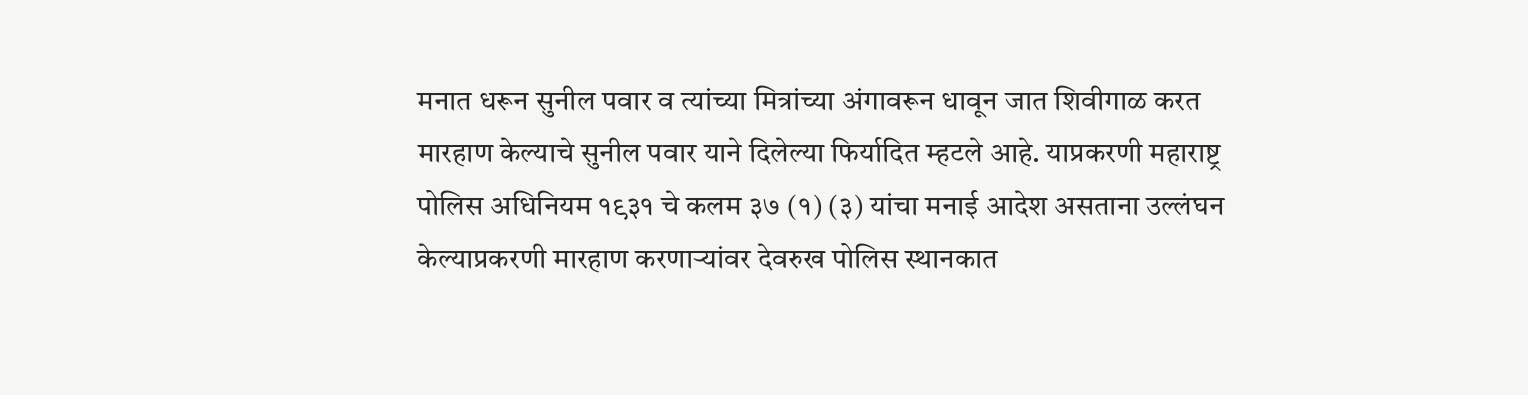मनात धरून सुनील पवार व त्यांच्या मित्रांच्या अंगावरून धावून जात शिवीगाळ करत मारहाण केल्याचे सुनील पवार याने दिलेल्या फिर्यादित म्हटले आहे. याप्रकरणी महाराष्ट्र पोलिस अधिनियम १९३१ चे कलम ३७ (१) (३) यांचा मनाई आदेश असताना उल्लंघन केल्याप्रकरणी मारहाण करणाऱ्यांवर देवरुख पोलिस स्थानकात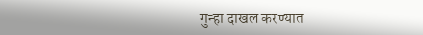गुन्हा दाखल करण्यात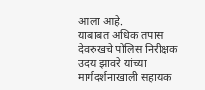आला आहे.
याबाबत अधिक तपास देवरुखचे पोलिस निरीक्षक उदय झावरे यांच्या मार्गदर्शनाखाली सहायक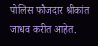पोलिस फौजदार श्रीकांत जाधव करीत आहेत.